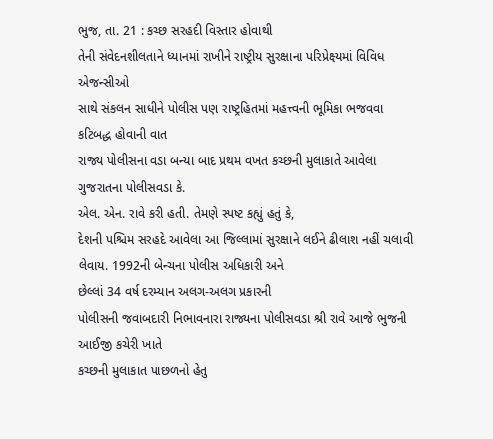ભુજ, તા. 21 : કચ્છ સરહદી વિસ્તાર હોવાથી
તેની સંવેદનશીલતાને ધ્યાનમાં રાખીને રાષ્ટ્રીય સુરક્ષાના પરિપ્રેક્ષ્યમાં વિવિધ એજન્સીઓ
સાથે સંકલન સાધીને પોલીસ પણ રાષ્ટ્રહિતમાં મહત્ત્વની ભૂમિકા ભજવવા કટિબદ્ધ હોવાની વાત
રાજ્ય પોલીસના વડા બન્યા બાદ પ્રથમ વખત કચ્છની મુલાકાતે આવેલા ગુજરાતના પોલીસવડા કે.
એલ. એન. રાવે કરી હતી. તેમણે સ્પષ્ટ કહ્યું હતું કે,
દેશની પશ્ચિમ સરહદે આવેલા આ જિલ્લામાં સુરક્ષાને લઈને ઢીલાશ નહીં ચલાવી
લેવાય. 1992ની બેન્ચના પોલીસ અધિકારી અને
છેલ્લાં 34 વર્ષ દરમ્યાન અલગ-અલગ પ્રકારની
પોલીસની જવાબદારી નિભાવનારા રાજ્યના પોલીસવડા શ્રી રાવે આજે ભુજની આઈજી કચેરી ખાતે
કચ્છની મુલાકાત પાછળનો હેતુ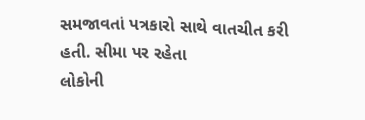સમજાવતાં પત્રકારો સાથે વાતચીત કરી હતી. સીમા પર રહેતા
લોકોની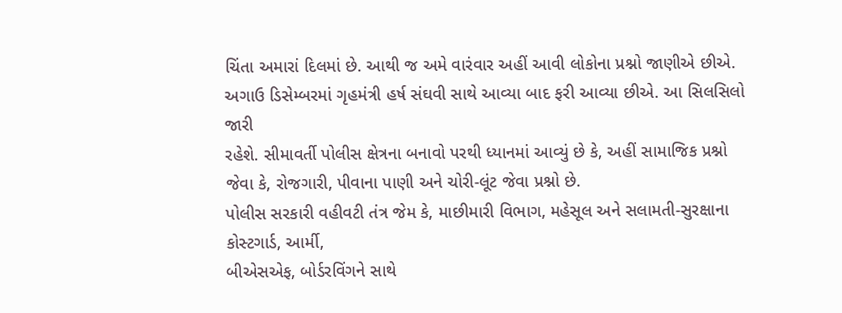ચિંતા અમારાં દિલમાં છે. આથી જ અમે વારંવાર અહીં આવી લોકોના પ્રશ્નો જાણીએ છીએ.
અગાઉ ડિસેમ્બરમાં ગૃહમંત્રી હર્ષ સંઘવી સાથે આવ્યા બાદ ફરી આવ્યા છીએ. આ સિલસિલો જારી
રહેશે. સીમાવર્તી પોલીસ ક્ષેત્રના બનાવો પરથી ધ્યાનમાં આવ્યું છે કે, અહીં સામાજિક પ્રશ્નો જેવા કે, રોજગારી, પીવાના પાણી અને ચોરી-લૂંટ જેવા પ્રશ્નો છે.
પોલીસ સરકારી વહીવટી તંત્ર જેમ કે, માછીમારી વિભાગ, મહેસૂલ અને સલામતી-સુરક્ષાના કોસ્ટગાર્ડ, આર્મી,
બીએસએફ, બોર્ડરવિંગને સાથે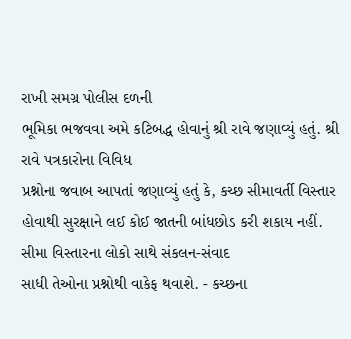રાખી સમગ્ર પોલીસ દળની
ભૂમિકા ભજવવા અમે કટિબદ્ધ હોવાનું શ્રી રાવે જણાવ્યું હતું. શ્રી રાવે પત્રકારોના વિવિધ
પ્રશ્નોના જવાબ આપતાં જણાવ્યું હતું કે, કચ્છ સીમાવર્તી વિસ્તાર
હોવાથી સુરક્ષાને લઈ કોઈ જાતની બાંધછોડ કરી શકાય નહીં. સીમા વિસ્તારના લોકો સાથે સંકલન-સંવાદ
સાધી તેઓના પ્રશ્નોથી વાકેફ થવાશે. - કચ્છના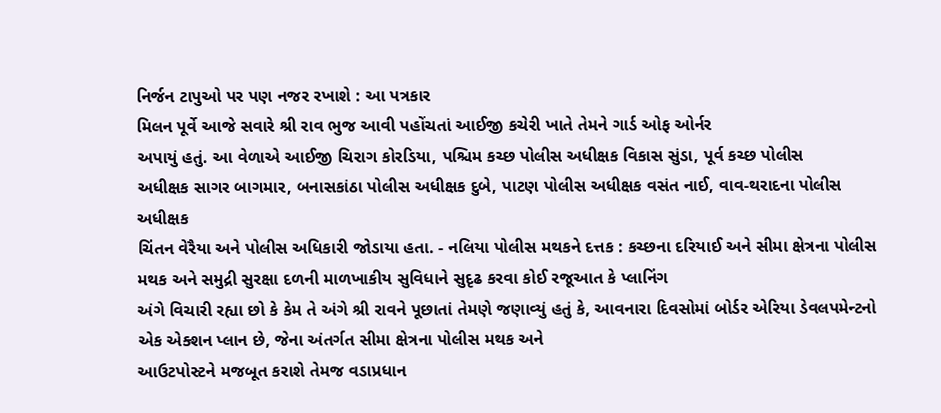નિર્જન ટાપુઓ પર પણ નજર રખાશે : આ પત્રકાર
મિલન પૂર્વે આજે સવારે શ્રી રાવ ભુજ આવી પહોંચતાં આઈજી કચેરી ખાતે તેમને ગાર્ડ ઓફ ઓર્નર
અપાયું હતું. આ વેળાએ આઈજી ચિરાગ કોરડિયા, પશ્ચિમ કચ્છ પોલીસ અધીક્ષક વિકાસ સુંડા, પૂર્વ કચ્છ પોલીસ
અધીક્ષક સાગર બાગમાર, બનાસકાંઠા પોલીસ અધીક્ષક દુબે, પાટણ પોલીસ અધીક્ષક વસંત નાઈ, વાવ-થરાદના પોલીસ અધીક્ષક
ચિંતન વેરૈયા અને પોલીસ અધિકારી જોડાયા હતા. - નલિયા પોલીસ મથકને દત્તક : કચ્છના દરિયાઈ અને સીમા ક્ષેત્રના પોલીસ
મથક અને સમુદ્રી સુરક્ષા દળની માળખાકીય સુવિધાને સુદૃઢ કરવા કોઈ રજૂઆત કે પ્લાનિંગ
અંગે વિચારી રહ્યા છો કે કેમ તે અંગે શ્રી રાવને પૂછાતાં તેમણે જણાવ્યું હતું કે, આવનારા દિવસોમાં બોર્ડર એરિયા ડેવલપમેન્ટનો
એક એક્શન પ્લાન છે, જેના અંતર્ગત સીમા ક્ષેત્રના પોલીસ મથક અને
આઉટપોસ્ટને મજબૂત કરાશે તેમજ વડાપ્રધાન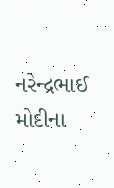નરેન્દ્રભાઈ મોદીના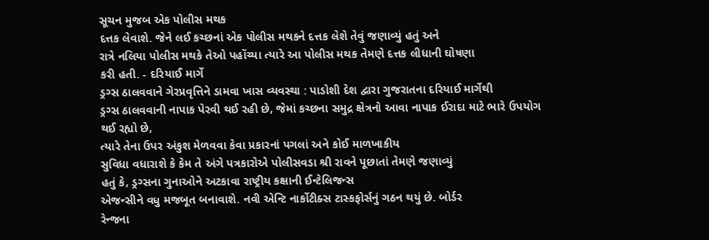સૂચન મુજબ એક પોલીસ મથક
દત્તક લેવાશે. જેને લઈ કચ્છનાં એક પોલીસ મથકને દત્તક લેશે તેવું જણાવ્યું હતું અને
રાત્રે નલિયા પોલીસ મથકે તેઓ પહોંચ્યા ત્યારે આ પોલીસ મથક તેમણે દત્તક લીધાની ઘોષણા
કરી હતી. - દરિયાઈ માર્ગે
ડ્રગ્સ ઠાલવવાને ગેરપ્રવૃત્તિને ડામવા ખાસ વ્યવસ્થા : પાડોશી દેશ દ્વારા ગુજરાતના દરિયાઈ માર્ગેથી
ડ્રગ્સ ઠાલવવાની નાપાક પેરવી થઈ રહી છે, જેમાં કચ્છના સમુદ્ર ક્ષેત્રનો આવા નાપાક ઈરાદા માટે ભારે ઉપયોગ થઈ રહ્યો છે,
ત્યારે તેના ઉપર અંકુશ મેળવવા કેવા પ્રકારનાં પગલાં અને કોઈ માળખાકીય
સુવિધા વધારાશે કે કેમ તે અંગે પત્રકારોએ પોલીસવડા શ્રી રાવને પૂછાતાં તેમણે જણાવ્યું
હતું કે, ડ્રગ્સના ગુનાઓને અટકાવા રાષ્ટ્રીય કક્ષાની ઈન્ટેલિજન્સ
એજન્સીને વધુ મજબૂત બનાવાશે. નવી એન્ટિ નાર્કોટીક્સ ટાસ્કફોર્સનું ગઠન થયું છે. બોર્ડર
રેન્જના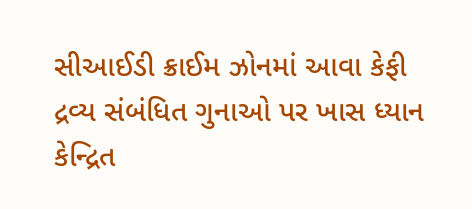સીઆઈડી ક્રાઈમ ઝોનમાં આવા કેફી દ્રવ્ય સંબંધિત ગુનાઓ પર ખાસ ધ્યાન કેન્દ્રિત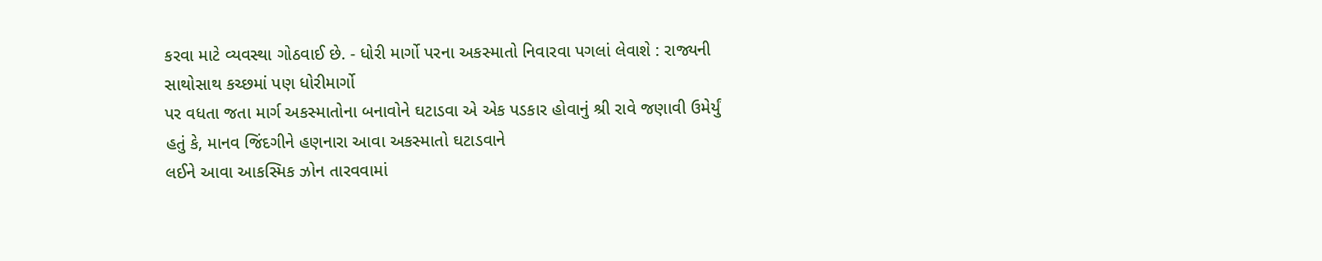કરવા માટે વ્યવસ્થા ગોઠવાઈ છે. - ધોરી માર્ગો પરના અકસ્માતો નિવારવા પગલાં લેવાશે : રાજ્યની સાથોસાથ કચ્છમાં પણ ધોરીમાર્ગો
પર વધતા જતા માર્ગ અકસ્માતોના બનાવોને ઘટાડવા એ એક પડકાર હોવાનું શ્રી રાવે જણાવી ઉમેર્યું
હતું કે, માનવ જિંદગીને હણનારા આવા અકસ્માતો ઘટાડવાને
લઈને આવા આકસ્મિક ઝોન તારવવામાં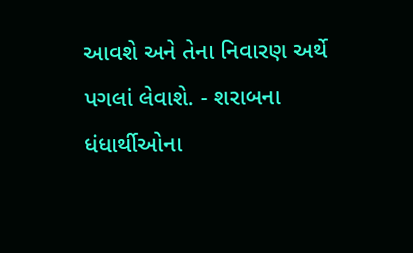આવશે અને તેના નિવારણ અર્થે પગલાં લેવાશે. - શરાબના ધંધાર્થીઓના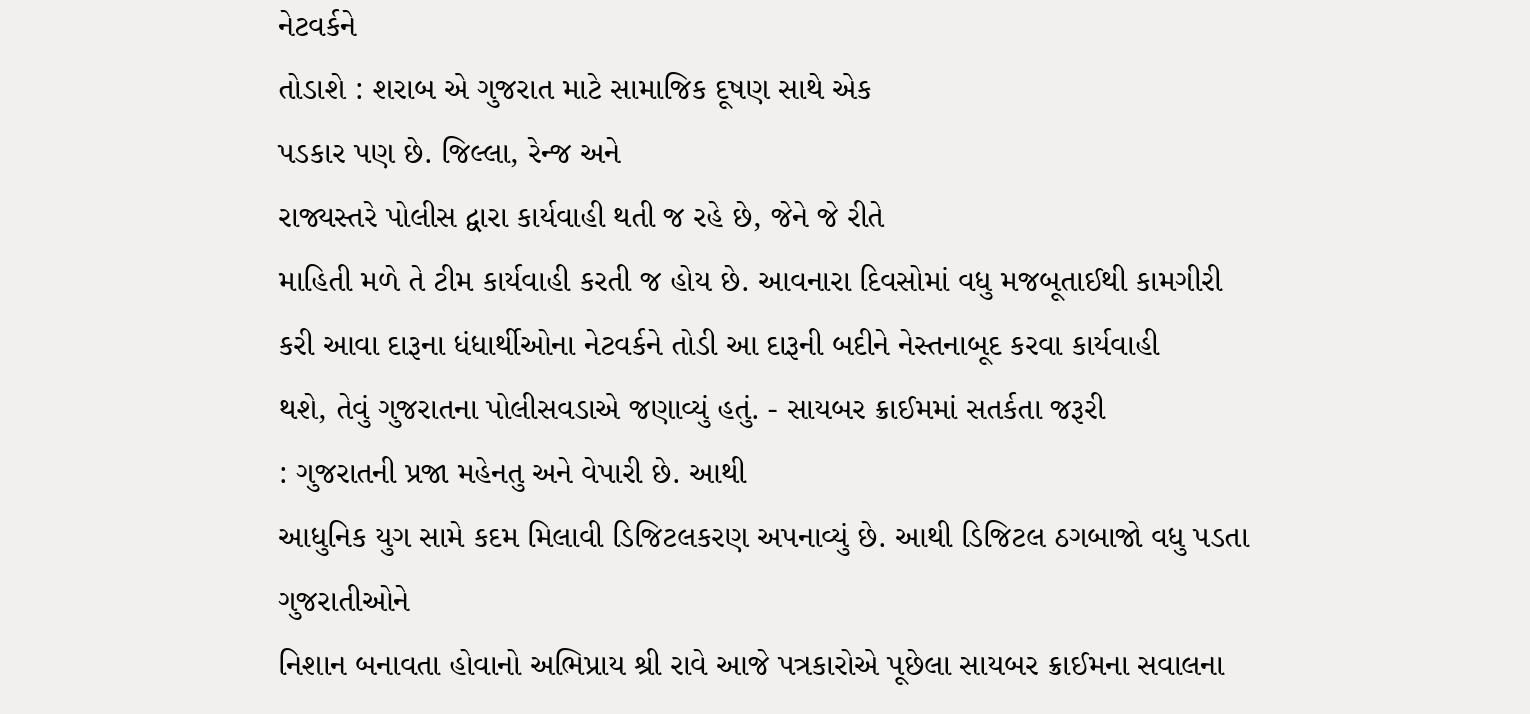નેટવર્કને
તોડાશે : શરાબ એ ગુજરાત માટે સામાજિક દૂષણ સાથે એક
પડકાર પણ છે. જિલ્લા, રેન્જ અને
રાજ્યસ્તરે પોલીસ દ્વારા કાર્યવાહી થતી જ રહે છે, જેને જે રીતે
માહિતી મળે તે ટીમ કાર્યવાહી કરતી જ હોય છે. આવનારા દિવસોમાં વધુ મજબૂતાઈથી કામગીરી
કરી આવા દારૂના ધંધાર્થીઓના નેટવર્કને તોડી આ દારૂની બદીને નેસ્તનાબૂદ કરવા કાર્યવાહી
થશે, તેવું ગુજરાતના પોલીસવડાએ જણાવ્યું હતું. - સાયબર ક્રાઈમમાં સતર્કતા જરૂરી
: ગુજરાતની પ્રજા મહેનતુ અને વેપારી છે. આથી
આધુનિક યુગ સામે કદમ મિલાવી ડિજિટલકરણ અપનાવ્યું છે. આથી ડિજિટલ ઠગબાજો વધુ પડતા ગુજરાતીઓને
નિશાન બનાવતા હોવાનો અભિપ્રાય શ્રી રાવે આજે પત્રકારોએ પૂછેલા સાયબર ક્રાઈમના સવાલના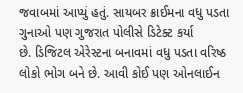જવાબમાં આપ્યું હતું. સાયબર ક્રાઈમના વધુ પડતા ગુનાઓ પણ ગુજરાત પોલીસે ડિટેક્ટ કર્યા
છે. ડિજિટલ એરેસ્ટના બનાવમાં વધુ પડતા વરિષ્ઠ લોકો ભોગ બને છે. આવી કોઈ પણ ઓનલાઈન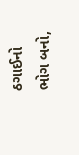ઠગાઈનો
ભોગ બનો,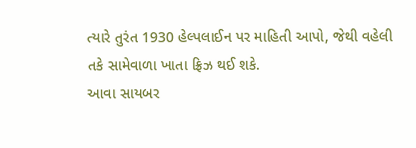ત્યારે તુરંત 1930 હેલ્પલાઈન પર માહિતી આપો, જેથી વહેલી તકે સામેવાળા ખાતા ફ્રિઝ થઈ શકે.
આવા સાયબર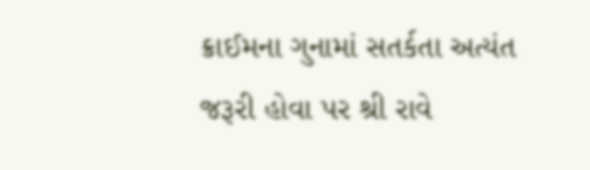ક્રાઈમના ગુનામાં સતર્કતા અત્યંત જરૂરી હોવા પર શ્રી રાવે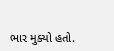ભાર મુક્યો હતો.